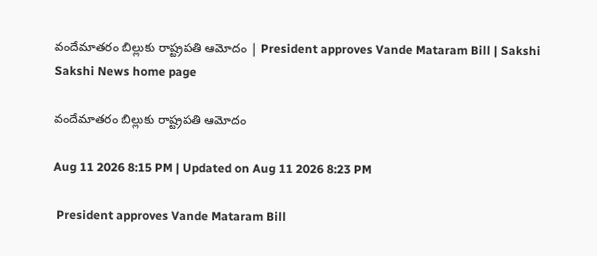వందేమాతరం బిల్లుకు రాష్ట్రపతి ఆమోదం | President approves Vande Mataram Bill | Sakshi
Sakshi News home page

వందేమాతరం బిల్లుకు రాష్ట్రపతి ఆమోదం

Aug 11 2026 8:15 PM | Updated on Aug 11 2026 8:23 PM

 President approves Vande Mataram Bill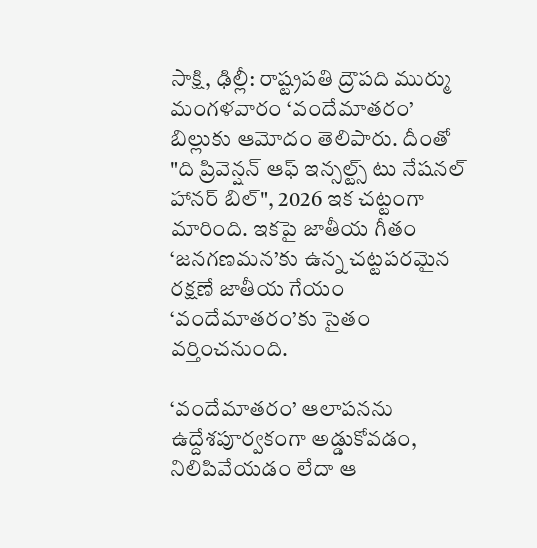సాక్షి, ఢిల్లీ: రాష్ట్రపతి ద్రౌపది ముర్ము మంగళవారం ‘వందేమాతరం’ బిల్లుకు ఆమోదం తెలిపారు. దీంతో "ది ప్రివెన్షన్ ఆఫ్ ఇన్సల్ట్స్ టు నేషనల్ హానర్ బిల్", 2026 ఇక చట్టంగా మారింది. ఇకపై జాతీయ గీతం ‘జనగణమన’కు ఉన్న చట్టపరమైన రక్షణే జాతీయ గేయం ‘వందేమాతరం’కు సైతం వర్తించనుంది.

‘వందేమాతరం’ ఆలాపనను ఉద్దేశపూర్వకంగా అడ్డుకోవడం, నిలిపివేయడం లేదా ఆ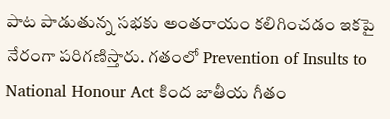పాట పాడుతున్న సభకు అంతరాయం కలిగించడం ఇకపై నేరంగా పరిగణిస్తారు. గతంలో Prevention of Insults to National Honour Act కింద జాతీయ గీతం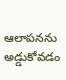ఆలాపనను అడ్డుకోవడం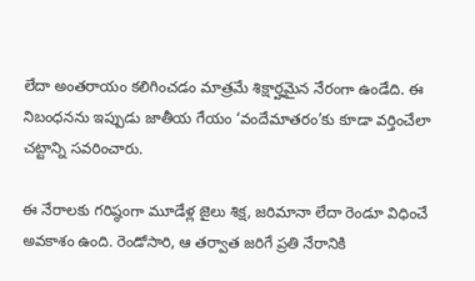లేదా అంతరాయం కలిగించడం మాత్రమే శిక్షార్హమైన నేరంగా ఉండేది. ఈ నిబంధనను ఇప్పుడు జాతీయ గేయం ‘వందేమాతరం’కు కూడా వర్తించేలా చట్టాన్ని సవరించారు.

ఈ నేరాలకు గరిష్ఠంగా మూడేళ్ల జైలు శిక్ష, జరిమానా లేదా రెండూ విధించే అవకాశం ఉంది. రెండోసారి, ఆ తర్వాత జరిగే ప్రతి నేరానికి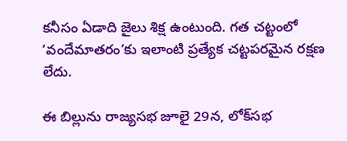కనీసం ఏడాది జైలు శిక్ష ఉంటుంది. గత చట్టంలో ‘వందేమాతరం’కు ఇలాంటి ప్రత్యేక చట్టపరమైన రక్షణ లేదు.

ఈ బిల్లును రాజ్యసభ జూలై 29న, లోక్‌సభ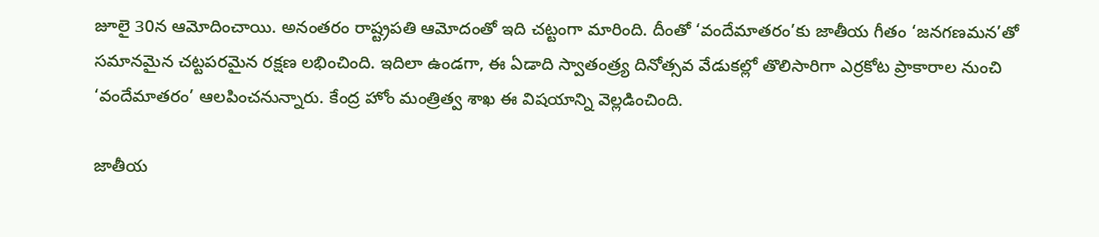జూలై 30న ఆమోదించాయి. అనంతరం రాష్ట్రపతి ఆమోదంతో ఇది చట్టంగా మారింది. దీంతో ‘వందేమాతరం’కు జాతీయ గీతం ‘జనగణమన’తో సమానమైన చట్టపరమైన రక్షణ లభించింది. ఇదిలా ఉండగా, ఈ ఏడాది స్వాతంత్ర్య దినోత్సవ వేడుకల్లో తొలిసారిగా ఎర్రకోట ప్రాకారాల నుంచి ‘వందేమాతరం’ ఆలపించనున్నారు. కేంద్ర హోం మంత్రిత్వ శాఖ ఈ విషయాన్ని వెల్లడించింది.

జాతీయ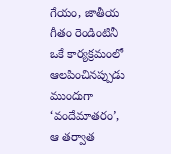గేయం, జాతీయ గీతం రెండింటినీ ఒకే కార్యక్రమంలో ఆలపించినప్పుడు ముందుగా ‘వందేమాతరం’, ఆ తర్వాత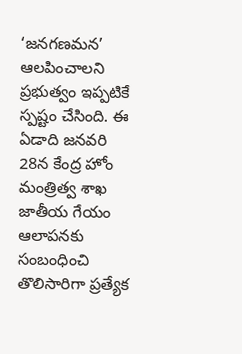‘జనగణమన’ ఆలపించాలని ప్రభుత్వం ఇప్పటికే స్పష్టం చేసింది. ఈ ఏడాది జనవరి 28న కేంద్ర హోం మంత్రిత్వ శాఖ జాతీయ గేయం ఆలాపనకు సంబంధించి తొలిసారిగా ప్రత్యేక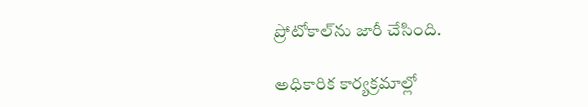ప్రోటోకాల్‌ను జారీ చేసింది.

అధికారిక కార్యక్రమాల్లో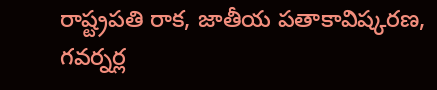రాష్ట్రపతి రాక, జాతీయ పతాకావిష్కరణ, గవర్నర్ల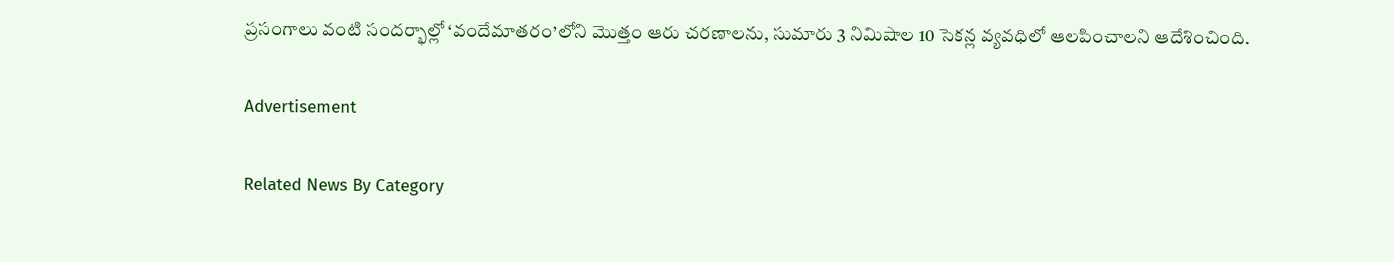ప్రసంగాలు వంటి సందర్భాల్లో ‘వందేమాతరం’లోని మొత్తం ఆరు చరణాలను, సుమారు 3 నిమిషాల 10 సెకన్ల వ్యవధిలో ఆలపించాలని ఆదేశించింది.

Advertisement

Related News By Category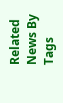Related News By Tags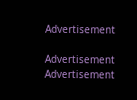Advertisement

Advertisement
Advertisement